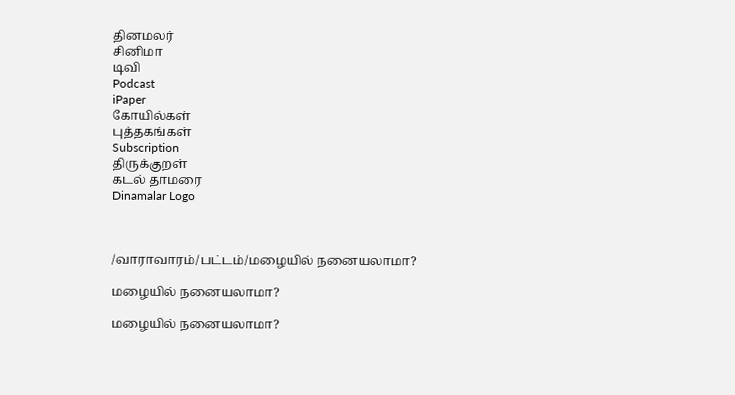தினமலர்
சினிமா
டிவி
Podcast
iPaper
கோயில்கள்
புத்தகங்கள்
Subscription
திருக்குறள்
கடல் தாமரை
Dinamalar Logo



/வாராவாரம்/பட்டம்/மழையில் நனையலாமா?

மழையில் நனையலாமா?

மழையில் நனையலாமா?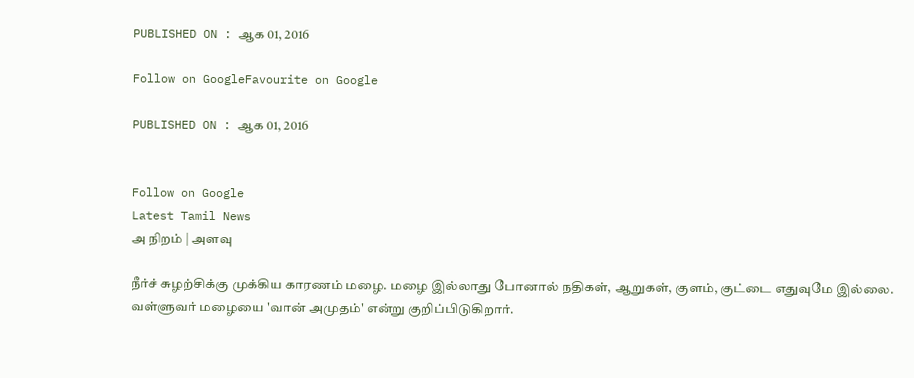PUBLISHED ON : ஆக 01, 2016

Follow on GoogleFavourite on Google

PUBLISHED ON : ஆக 01, 2016


Follow on Google
Latest Tamil News
அ நிறம் | அளவு

நீர்ச் சுழற்சிக்கு முக்கிய காரணம் மழை. மழை இல்லாது போனால் நதிகள், ஆறுகள், குளம், குட்டை எதுவுமே இல்லை. வள்ளுவர் மழையை 'வான் அமுதம்' என்று குறிப்பிடுகிறார்.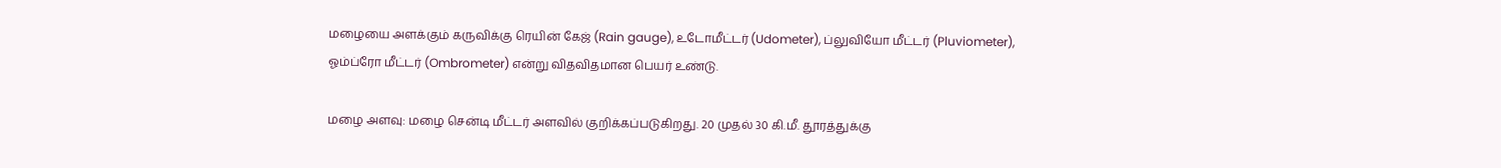மழையை அளக்கும் கருவிக்கு ரெயின் கேஜ் (Rain gauge), உடோமீட்டர் (Udometer), ப்லுவியோ மீட்டர் (Pluviometer), ஓம்ப்ரோ மீட்டர் (Ombrometer) என்று விதவிதமான பெயர் உண்டு.

மழை அளவு: மழை சென்டி மீட்டர் அளவில் குறிக்கப்படுகிறது. 20 முதல் 30 கி.மீ. தூரத்துக்கு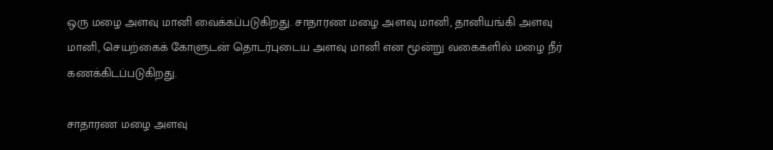ஒரு மழை அளவு மானி வைக்கப்படுகிறது. சாதாரண மழை அளவு மானி, தானியங்கி அளவு மானி, செயற்கைக் கோளுடன் தொடர்புடைய அளவு மானி என மூன்று வகைகளில் மழை நீர் கணக்கிடப்படுகிறது.

சாதாரண மழை அளவு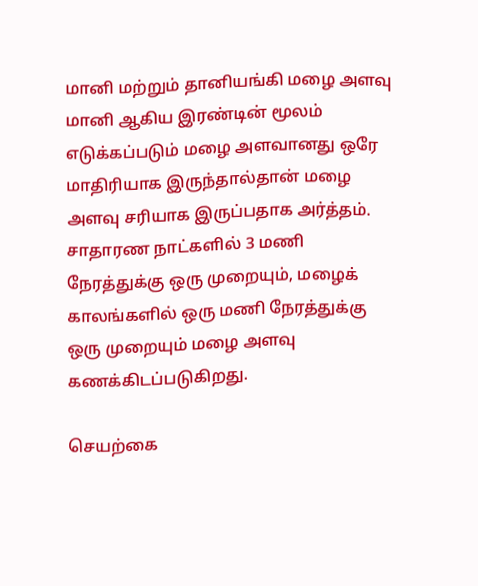மானி மற்றும் தானியங்கி மழை அளவு மானி ஆகிய இரண்டின் மூலம் எடுக்கப்படும் மழை அளவானது ஒரே மாதிரியாக இருந்தால்தான் மழை அளவு சரியாக இருப்பதாக அர்த்தம். சாதாரண நாட்களில் 3 மணி நேரத்துக்கு ஒரு முறையும், மழைக் காலங்களில் ஒரு மணி நேரத்துக்கு ஒரு முறையும் மழை அளவு கணக்கிடப்படுகிறது.

செயற்கை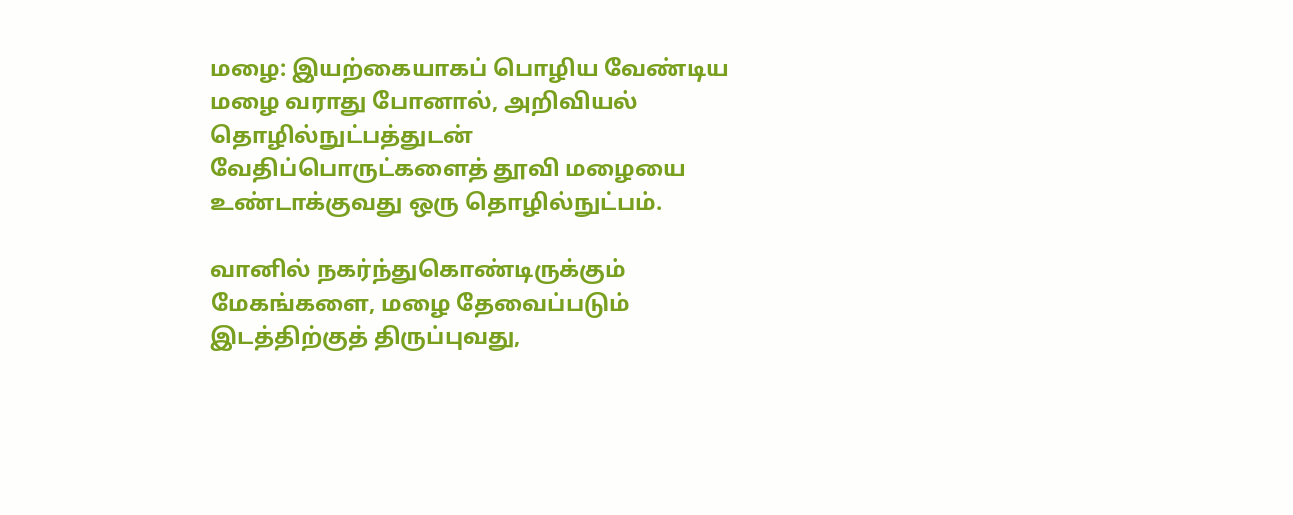மழை: இயற்கையாகப் பொழிய வேண்டிய மழை வராது போனால், அறிவியல் தொழில்நுட்பத்துடன் வேதிப்பொருட்களைத் தூவி மழையை உண்டாக்குவது ஒரு தொழில்நுட்பம்.

வானில் நகர்ந்துகொண்டிருக்கும் மேகங்களை, மழை தேவைப்படும் இடத்திற்குத் திருப்புவது,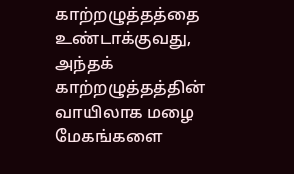காற்றழுத்தத்தை உண்டாக்குவது, அந்தக் காற்றழுத்தத்தின் வாயிலாக மழை மேகங்களை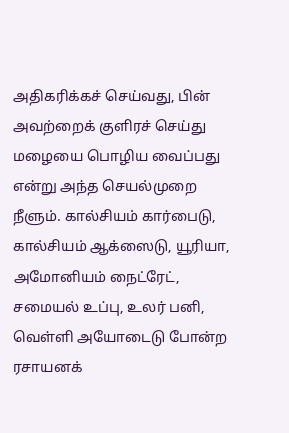அதிகரிக்கச் செய்வது, பின் அவற்றைக் குளிரச் செய்து மழையை பொழிய வைப்பது என்று அந்த செயல்முறை நீளும். கால்சியம் கார்பைடு, கால்சியம் ஆக்ஸைடு, யூரியா, அமோனியம் நைட்ரேட், சமையல் உப்பு, உலர் பனி, வெள்ளி அயோடைடு போன்ற ரசாயனக்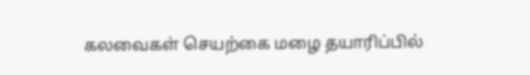கலவைகள் செயற்கை மழை தயாரிப்பில்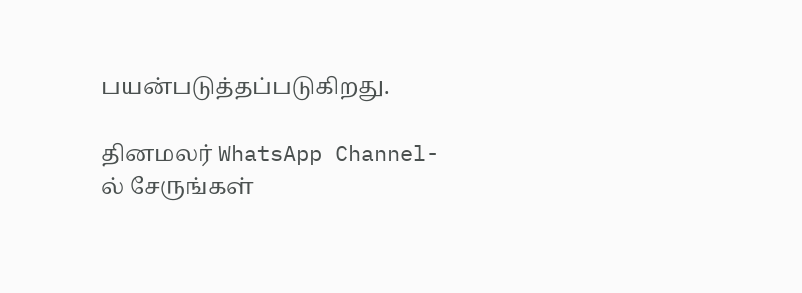பயன்படுத்தப்படுகிறது.

தினமலர் WhatsApp Channel-ல் சேருங்கள்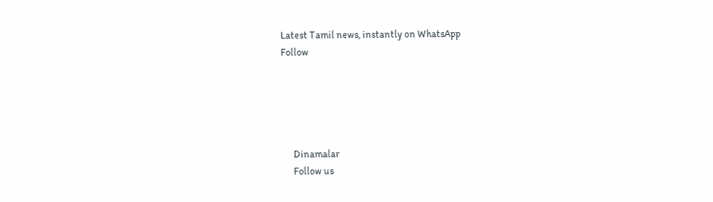Latest Tamil news, instantly on WhatsApp
Follow





      Dinamalar
      Follow us